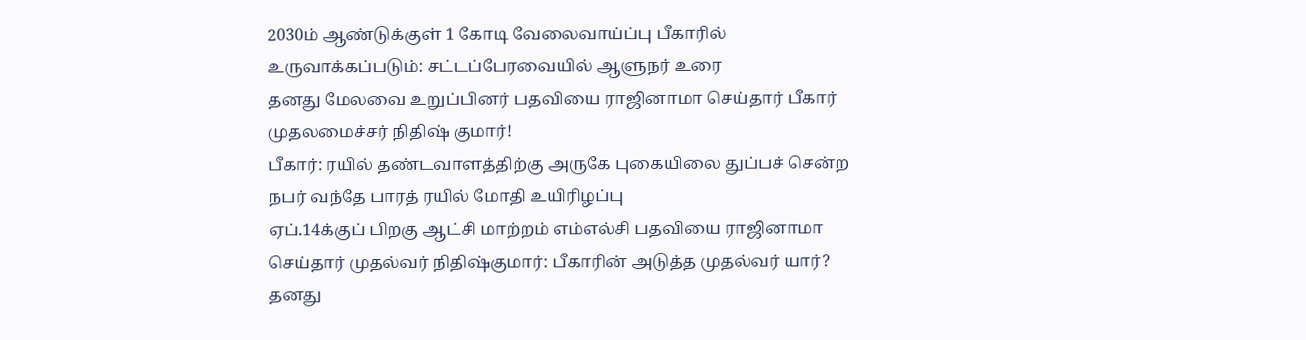2030ம் ஆண்டுக்குள் 1 கோடி வேலைவாய்ப்பு பீகாரில் உருவாக்கப்படும்: சட்டப்பேரவையில் ஆளுநர் உரை
தனது மேலவை உறுப்பினர் பதவியை ராஜினாமா செய்தார் பீகார் முதலமைச்சர் நிதிஷ் குமார்!
பீகார்: ரயில் தண்டவாளத்திற்கு அருகே புகையிலை துப்பச் சென்ற நபர் வந்தே பாரத் ரயில் மோதி உயிரிழப்பு
ஏப்.14க்குப் பிறகு ஆட்சி மாற்றம் எம்எல்சி பதவியை ராஜினாமா செய்தார் முதல்வர் நிதிஷ்குமார்: பீகாரின் அடுத்த முதல்வர் யார்?
தனது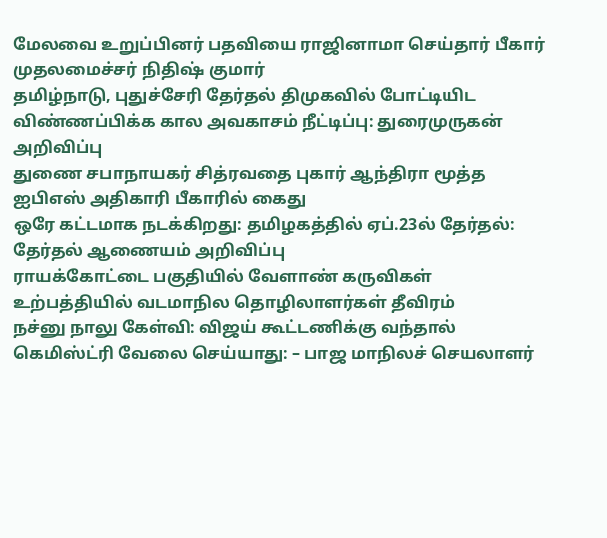மேலவை உறுப்பினர் பதவியை ராஜினாமா செய்தார் பீகார் முதலமைச்சர் நிதிஷ் குமார்
தமிழ்நாடு, புதுச்சேரி தேர்தல் திமுகவில் போட்டியிட விண்ணப்பிக்க கால அவகாசம் நீட்டிப்பு: துரைமுருகன் அறிவிப்பு
துணை சபாநாயகர் சித்ரவதை புகார் ஆந்திரா மூத்த ஐபிஎஸ் அதிகாரி பீகாரில் கைது
ஒரே கட்டமாக நடக்கிறது: தமிழகத்தில் ஏப்.23ல் தேர்தல்: தேர்தல் ஆணையம் அறிவிப்பு
ராயக்கோட்டை பகுதியில் வேளாண் கருவிகள் உற்பத்தியில் வடமாநில தொழிலாளர்கள் தீவிரம்
நச்னு நாலு கேள்வி: விஜய் கூட்டணிக்கு வந்தால் கெமிஸ்ட்ரி வேலை செய்யாது: – பாஜ மாநிலச் செயலாளர்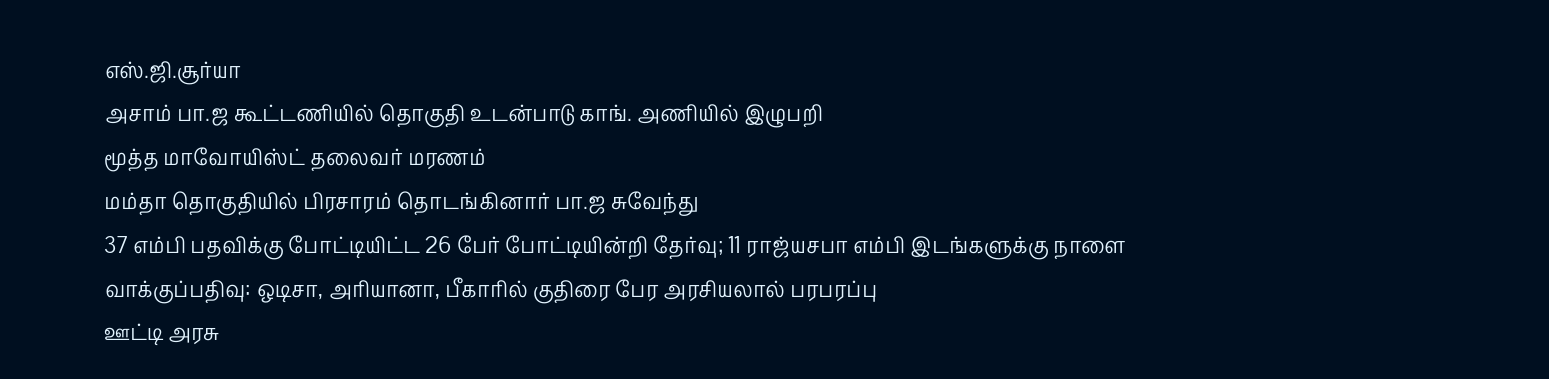எஸ்.ஜி.சூர்யா
அசாம் பா.ஜ கூட்டணியில் தொகுதி உடன்பாடு காங். அணியில் இழுபறி
மூத்த மாவோயிஸ்ட் தலைவர் மரணம்
மம்தா தொகுதியில் பிரசாரம் தொடங்கினார் பா.ஜ சுவேந்து
37 எம்பி பதவிக்கு போட்டியிட்ட 26 பேர் போட்டியின்றி தேர்வு; 11 ராஜ்யசபா எம்பி இடங்களுக்கு நாளை வாக்குப்பதிவு: ஒடிசா, அரியானா, பீகாரில் குதிரை பேர அரசியலால் பரபரப்பு
ஊட்டி அரசு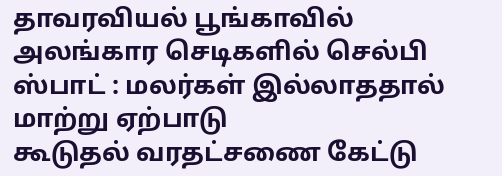தாவரவியல் பூங்காவில் அலங்கார செடிகளில் செல்பி ஸ்பாட் : மலர்கள் இல்லாததால் மாற்று ஏற்பாடு
கூடுதல் வரதட்சணை கேட்டு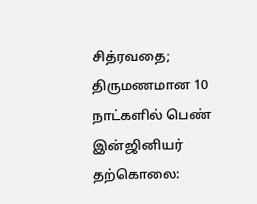சித்ரவதை; திருமணமான 10 நாட்களில் பெண் இன்ஜினியர் தற்கொலை: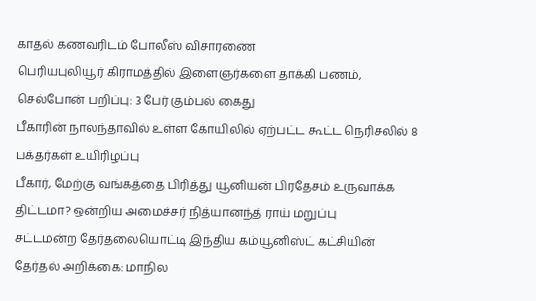காதல் கணவரிடம் போலீஸ் விசாரணை
பெரியபுலியூர் கிராமத்தில் இளைஞர்களை தாக்கி பணம், செல்போன் பறிப்பு: 3 பேர் கும்பல் கைது
பீகாரின் நாலந்தாவில் உள்ள கோயிலில் ஏற்பட்ட கூட்ட நெரிசலில் 8 பக்தர்கள் உயிரிழப்பு
பீகார், மேற்கு வங்கத்தை பிரித்து யூனியன் பிரதேசம் உருவாக்க திட்டமா? ஒன்றிய அமைச்சர் நித்யானந்த் ராய் மறுப்பு
சட்டமன்ற தேர்தலையொட்டி இந்திய கம்யூனிஸ்ட் கட்சியின் தேர்தல் அறிக்கை: மாநில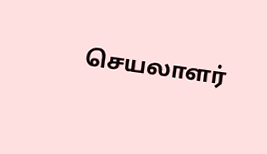செயலாளர்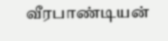வீரபாண்டியன்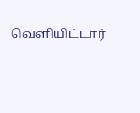வெளியிட்டார்